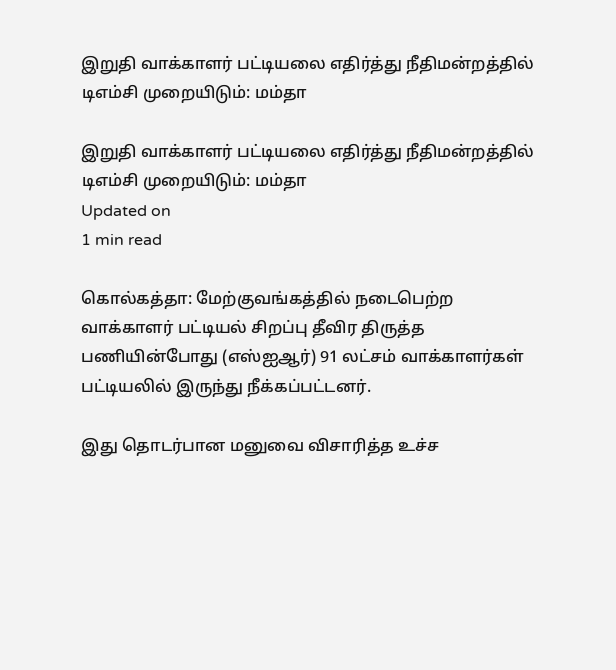இறுதி வாக்காளர் பட்டியலை எதிர்த்து நீதிமன்றத்தில் டிஎம்சி முறையிடும்: மம்தா

இறுதி வாக்காளர் பட்டியலை எதிர்த்து நீதிமன்றத்தில் டிஎம்சி முறையிடும்: மம்தா
Updated on
1 min read

கொல்கத்தா: மேற்குவங்கத்தில் நடைபெற்ற வாக்காளர் பட்டியல் சிறப்பு தீவிர திருத்த பணியின்போது (எஸ்ஐஆர்) 91 லட்சம் வாக்காளர்கள் பட்டியலில் இருந்து நீக்கப்பட்டனர்.

இது தொடர்பான மனுவை விசாரித்த உச்ச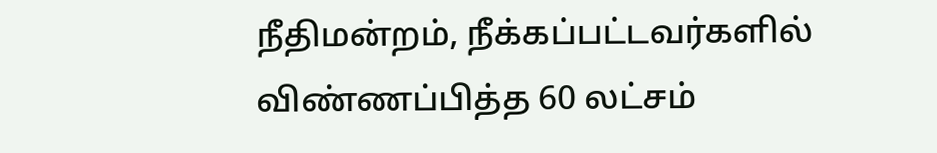நீதிமன்றம், நீக்கப்பட்டவர்களில் விண்ணப்பித்த 60 லட்சம்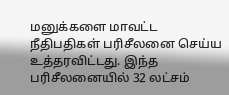மனுக்களை மாவட்ட நீதிபதிகள் பரிசீலனை செய்ய உத்தரவிட்டது. இந்த பரிசீலனையில் 32 லட்சம்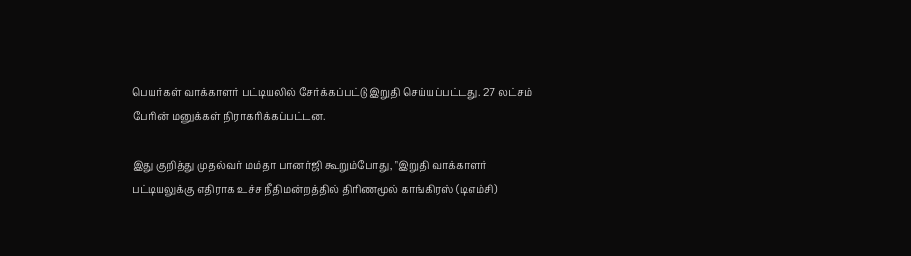பெயர்கள் வாக்காளர் பட்டியலில் சேர்க்கப்பட்டு இறுதி செய்யப்பட்டது. 27 லட்சம் பேரின் மனுக்கள் நிராகரிக்கப்பட்டன.

இது குறித்து முதல்வர் மம்தா பானர்ஜி கூறும்போது, "இறுதி வாக்காளர் பட்டியலுக்கு எதிராக உச்ச நீதிமன்றத்தில் திரிணமூல் காங்கிரஸ் (டிஎம்சி)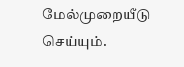மேல்முறையீடு செய்யும்.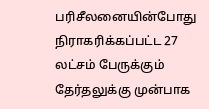பரிசீலனையின்போது நிராகரிக்கப்பட்ட 27 லட்சம் பேருக்கும் தேர்தலுக்கு முன்பாக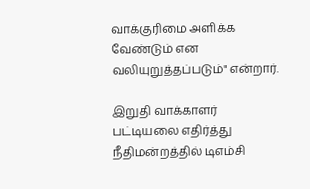வாக்குரிமை அளிக்க வேண்டும் என வலியுறுத்தப்படும்" என்றார்.

இறுதி வாக்காளர் பட்டியலை எதிர்த்து நீதிமன்றத்தில் டிஎம்சி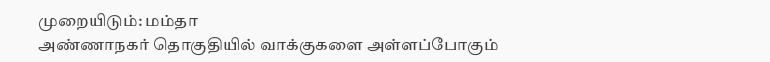முறையிடும்: மம்தா
அண்ணாநகர் தொகுதியில் வாக்குகளை அள்ளப்போகும்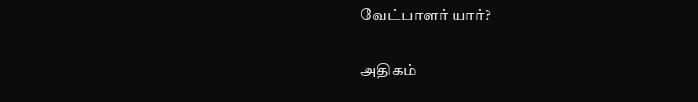வேட்பாளர் யார்?

அதிகம்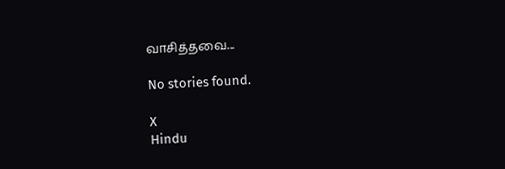வாசித்தவை...

No stories found.

X
Hindu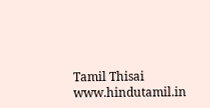Tamil Thisai
www.hindutamil.in